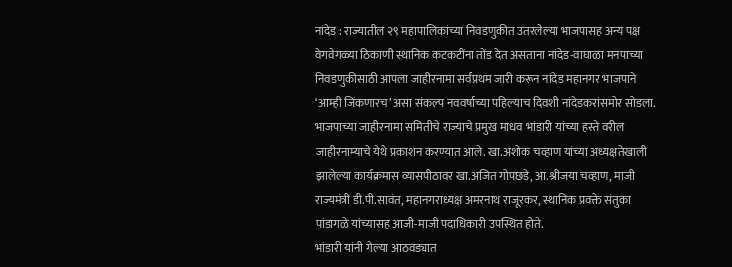नांदेड : राज्यातील २९ महापालिकांच्या निवडणुकीत उतरलेल्या भाजपासह अन्य पक्ष वेगवेगळ्या ठिकाणी स्थानिक कटकटींना तोंड देत असताना नांदेड-वाघाळा मनपाच्या निवडणुकीसाठी आपला जाहीरनामा सर्वप्रथम जारी करून नांदेड महानगर भाजपाने ‘आम्ही जिंकणारच’ असा संकल्प नववर्षाच्या पहिल्याच दिवशी नांदेडकरांसमोर सोडला.
भाजपाच्या जाहीरनामा समितीचे राज्याचे प्रमुख माधव भांडारी यांच्या हस्ते वरील जाहीरनाम्याचे येथे प्रकाशन करण्यात आले. खा.अशोक चव्हाण यांच्या अध्यक्षतेखाली झालेल्या कार्यक्रमास व्यासपीठावर खा.अजित गोपछडे, आ.श्रीजया चव्हाण, माजी राज्यमंत्री डी.पी.सावंत, महानगराध्यक्ष अमरनाथ राजूरकर, स्थानिक प्रवक्ते संतुका पांडागळे यांच्यासह आजी-माजी पदाधिकारी उपस्थित होते.
भांडारी यांनी गेल्या आठवड्यात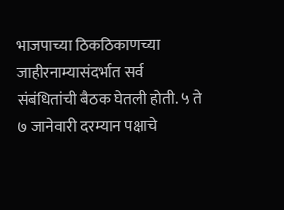भाजपाच्या ठिकठिकाणच्या जाहीरनाम्यासंदर्भात सर्व संबंधितांची बैठक घेतली होती. ५ ते ७ जानेवारी दरम्यान पक्षाचे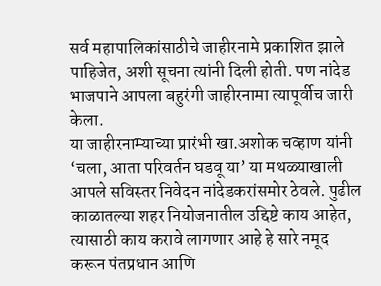सर्व महापालिकांसाठीचे जाहीरनामे प्रकाशित झाले पाहिजेत, अशी सूचना त्यांनी दिली होती. पण नांदेड भाजपाने आपला बहुरंगी जाहीरनामा त्यापूर्वीच जारी केला.
या जाहीरनाम्याच्या प्रारंभी खा.अशोक चव्हाण यांनी ‘चला, आता परिवर्तन घडवू या’ या मथळ्याखाली आपले सविस्तर निवेदन नांदेडकरांसमोर ठेवले. पुढील काळातल्या शहर नियोजनातील उद्दिष्टे काय आहेत, त्यासाठी काय करावे लागणार आहे हे सारे नमूद करून पंतप्रधान आणि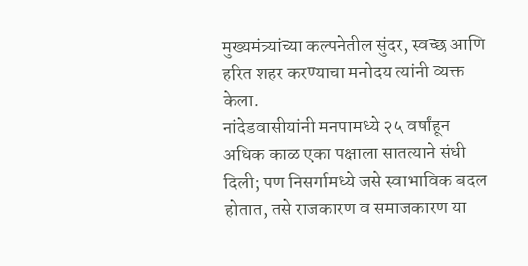मुख्यमंत्र्यांच्या कल्पनेतील सुंदर, स्वच्छ आणि हरित शहर करण्याचा मनोदय त्यांनी व्यक्त केला.
नांदेडवासीयांनी मनपामध्ये २५ वर्षांहून अधिक काळ एका पक्षाला सातत्याने संधी दिली; पण निसर्गामध्ये जसे स्वाभाविक बदल होतात, तसे राजकारण व समाजकारण या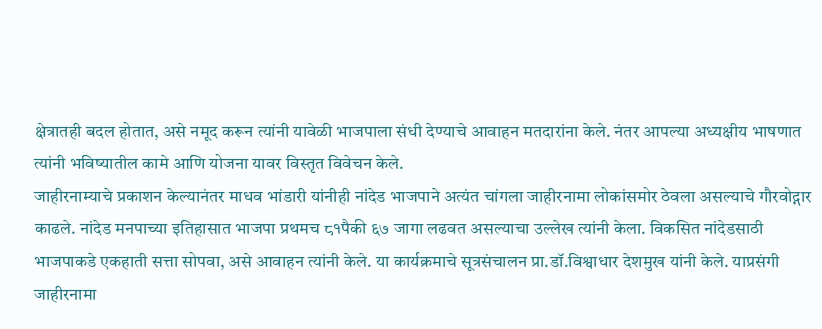क्षेत्रातही बदल होतात, असे नमूद करून त्यांनी यावेळी भाजपाला संधी देण्याचे आवाहन मतदारांना केले. नंतर आपल्या अध्यक्षीय भाषणात त्यांनी भविष्यातील कामे आणि योजना यावर विस्तृत विवेचन केले.
जाहीरनाम्याचे प्रकाशन केल्यानंतर माधव भांडारी यांनीही नांदेड भाजपाने अत्यंत चांगला जाहीरनामा लोकांसमोर ठेवला असल्याचे गौरवोद्गार काढले. नांदेड मनपाच्या इतिहासात भाजपा प्रथमच ८१पैकी ६७ जागा लढवत असल्याचा उल्लेख त्यांनी केला. विकसित नांदेडसाठी भाजपाकडे एकहाती सत्ता सोपवा, असे आवाहन त्यांनी केले. या कार्यक्रमाचे सूत्रसंचालन प्रा.डॉ.विश्वाधार देशमुख यांनी केले. याप्रसंगी जाहीरनामा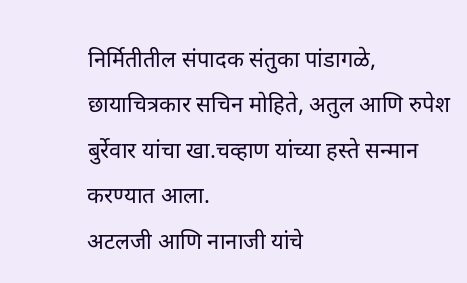निर्मितीतील संपादक संतुका पांडागळे, छायाचित्रकार सचिन मोहिते, अतुल आणि रुपेश बुर्रेवार यांचा खा.चव्हाण यांच्या हस्ते सन्मान करण्यात आला.
अटलजी आणि नानाजी यांचे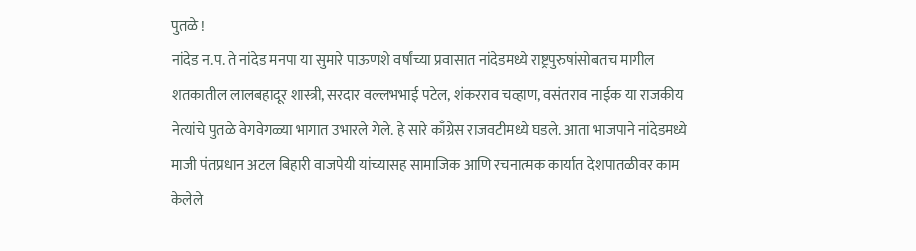पुतळे !
नांदेड न.प. ते नांदेड मनपा या सुमारे पाऊणशे वर्षांच्या प्रवासात नांदेडमध्ये राष्ट्रपुरुषांसोबतच मागील शतकातील लालबहादूर शास्त्री, सरदार वल्लभभाई पटेल, शंकरराव चव्हाण, वसंतराव नाईक या राजकीय नेत्यांचे पुतळे वेगवेगळ्या भागात उभारले गेले. हे सारे काँग्रेस राजवटीमध्ये घडले. आता भाजपाने नांदेडमध्ये माजी पंतप्रधान अटल बिहारी वाजपेयी यांच्यासह सामाजिक आणि रचनात्मक कार्यात देशपातळीवर काम केलेले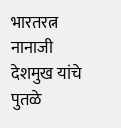भारतरत्न नानाजी देशमुख यांचे पुतळे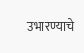उभारण्याचे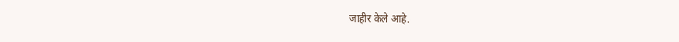जाहीर केले आहे.